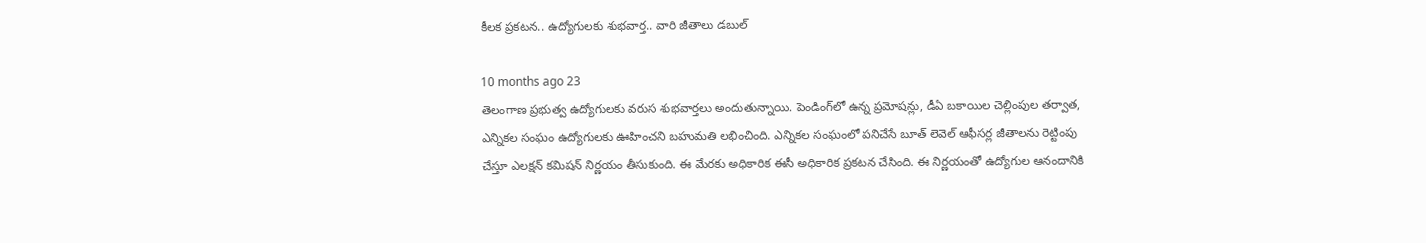కీలక ప్రకటన.. ఉద్యోగులకు శుభవార్త.. వారి జీతాలు డబుల్

10 months ago 23
తెలంగాణ ప్రభుత్వ ఉద్యోగులకు వరుస శుభవార్తలు అందుతున్నాయి. పెండింగ్‌లో ఉన్న ప్రమోషన్లు, డీఏ బకాయిల చెల్లింపుల తర్వాత, ఎన్నికల సంఘం ఉద్యోగులకు ఊహించని బహుమతి లభించింది. ఎన్నికల సంఘంలో పనిచేసే బూత్ లెవెల్ ఆఫీసర్ల జీతాలను రెట్టింపు చేస్తూ ఎలక్షన్ కమిషన్ నిర్ణయం తీసుకుంది. ఈ మేరకు అధికారిక ఈసీ అధికారిక ప్రకటన చేసింది. ఈ నిర్ణయంతో ఉద్యోగుల ఆనందానికి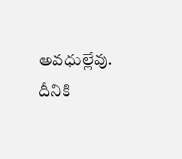అవధుల్లేవు. దీనికి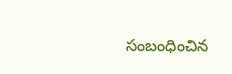సంబంధించిన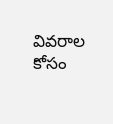వివరాల కోసం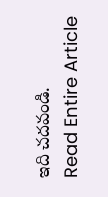ఇది చదవండి.
Read Entire Article